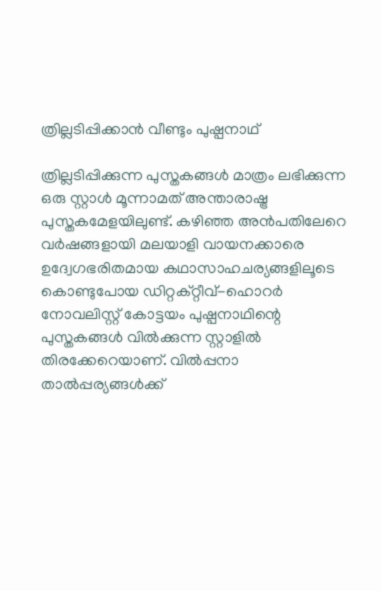ത്രില്ലടിപ്പിക്കാൻ വീണ്ടും പുഷ്പനാഥ്‌

ത്രില്ലടിപ്പിക്കുന്ന പുസ്തകങ്ങൾ മാത്രം ലഭിക്കുന്ന ഒരു സ്റ്റാൾ മൂന്നാമത് അന്താരാഷ്ട്ര പുസ്തകമേളയിലുണ്ട്. കഴിഞ്ഞ അൻപതിലേറെ വർഷങ്ങളായി മലയാളി വായനക്കാരെ ഉദ്വേഗഭരിതമായ കഥാസാഹചര്യങ്ങളിലൂടെ കൊണ്ടുപോയ ഡിറ്റക്റ്റീവ്-ഹൊറർ നോവലിസ്റ്റ് കോട്ടയം പുഷ്പനാഥിന്റെ പുസ്തകങ്ങൾ വിൽക്കുന്ന സ്റ്റാളിൽ തിരക്കേറെയാണ്. വിൽപ്പനാ താൽപ്പര്യങ്ങൾക്ക്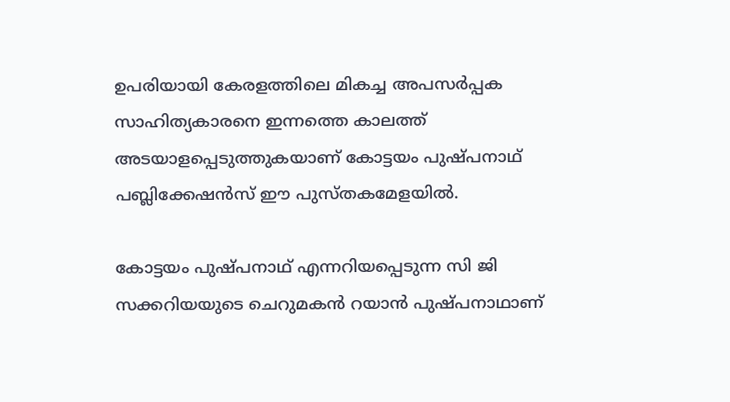ഉപരിയായി കേരളത്തിലെ മികച്ച അപസർപ്പക സാഹിത്യകാരനെ ഇന്നത്തെ കാലത്ത് അടയാളപ്പെടുത്തുകയാണ് കോട്ടയം പുഷ്പനാഥ്‌ പബ്ലിക്കേഷൻസ് ഈ പുസ്തകമേളയിൽ.

കോട്ടയം പുഷ്പനാഥ് എന്നറിയപ്പെടുന്ന സി ജി സക്കറിയയുടെ ചെറുമകൻ റയാന്‍ പുഷ്പനാഥാണ്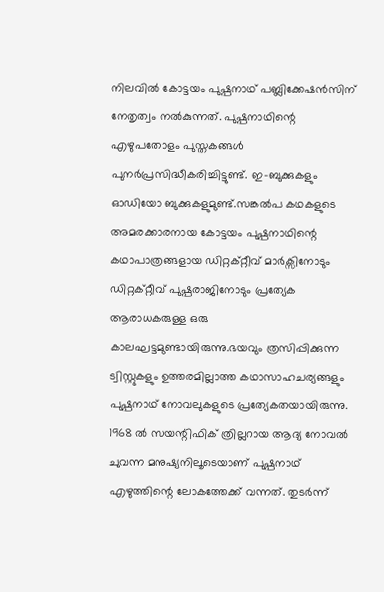നിലവിൽ കോട്ടയം പുഷ്പനാഥ്‌ പബ്ലിക്കേഷൻസിന് നേതൃത്വം നൽകുന്നത്. പുഷ്പനാഥിന്റെ എഴുപതോളം പുസ്തകങ്ങൾ പുനർപ്രസിദ്ധീകരിച്ചിട്ടുണ്ട്. ഇ-ബുക്കുകളും ഓഡിയോ ബുക്കുകളുമുണ്ട്.സങ്കൽപ കഥകളുടെ അമരക്കാരനായ കോട്ടയം പുഷ്പനാഥിന്റെ കഥാപാത്രങ്ങളായ ഡിറ്റക്റ്റീവ് മാർക്സിനോടും ഡിറ്റക്റ്റീവ് പുഷ്പരാജിനോടും പ്രത്യേക ആരാധകരുള്ള ഒരു കാലഘട്ടമുണ്ടായിരുന്നു.ഭയവും ത്രസിപ്പിക്കുന്ന ട്വിസ്റ്റുകളും ഉത്തരമില്ലാത്ത കഥാസാഹചര്യങ്ങളും പുഷ്പനാഥ്‌ നോവലുകളുടെ പ്രത്യേകതയായിരുന്നു. 1968 ൽ സയന്റിഫിക് ത്രില്ലറായ ആദ്യ നോവല്‍ ചുവന്ന മനുഷ്യനിലൂടെയാണ് പുഷ്പനാഥ്‌ എഴുത്തിന്റെ ലോകത്തേക്ക് വന്നത്. തുടർന്ന്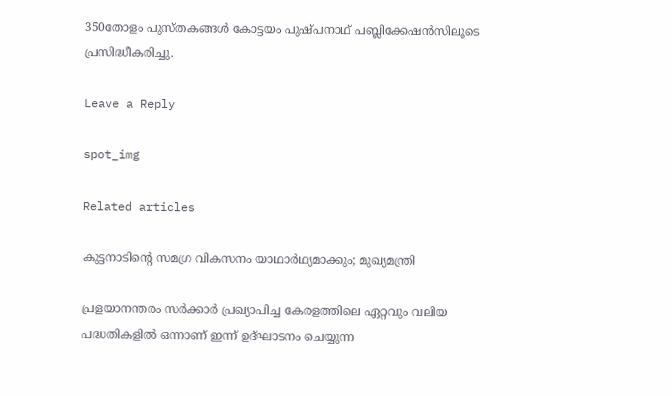350തോളം പുസ്തകങ്ങൾ കോട്ടയം പുഷ്പനാഥ്‌ പബ്ലിക്കേഷൻസിലൂടെ പ്രസിദ്ധീകരിച്ചു.

Leave a Reply

spot_img

Related articles

കുട്ടനാടിന്റെ സമഗ്ര വികസനം യാഥാർഥ്യമാക്കും; മുഖ്യമന്ത്രി

പ്രളയാനന്തരം സർക്കാർ പ്രഖ്യാപിച്ച കേരളത്തിലെ ഏറ്റവും വലിയ പദ്ധതികളിൽ ഒന്നാണ് ഇന്ന് ഉദ്ഘാടനം ചെയ്യുന്ന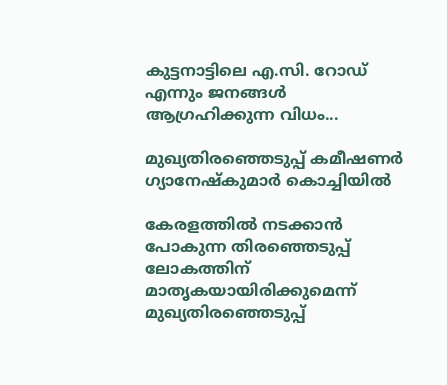കുട്ടനാട്ടിലെ എ.സി. റോഡ് എന്നും ജനങ്ങൾ ആഗ്രഹിക്കുന്ന വിധം...

മുഖ്യതിരഞ്ഞെടുപ്പ് കമീഷണർ ഗ്യാനേഷ്കുമാർ കൊച്ചിയിൽ

കേരളത്തിൽ നടക്കാൻ പോകുന്ന തിരഞ്ഞെടുപ്പ് ലോകത്തിന് മാതൃകയായിരിക്കുമെന്ന് മുഖ്യതിരഞ്ഞെടുപ്പ്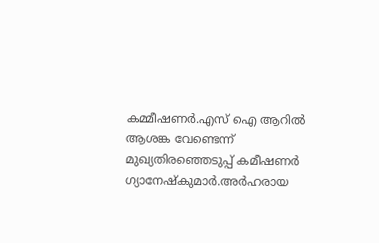കമ്മീഷണർ.എസ് ഐ ആറിൽ ആശങ്ക വേണ്ടെന്ന് മുഖ്യതിരഞ്ഞെടുപ്പ് കമീഷണർ ഗ്യാനേഷ്കുമാർ.അർഹരായ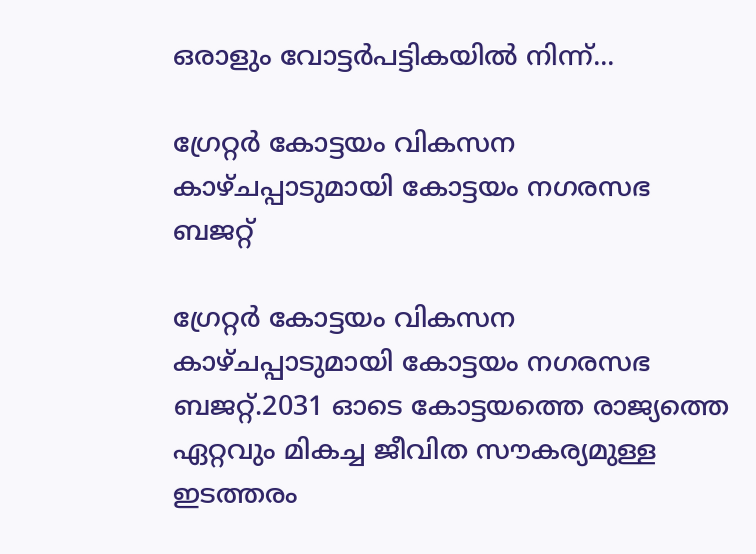ഒരാളും വോട്ടർപട്ടികയിൽ നിന്ന്...

ഗ്രേറ്റർ കോട്ടയം വികസന കാഴ്ചപ്പാടുമായി കോട്ടയം നഗരസഭ ബജറ്റ്

ഗ്രേറ്റർ കോട്ടയം വികസന കാഴ്ചപ്പാടുമായി കോട്ടയം നഗരസഭ ബജറ്റ്.2031 ഓടെ കോട്ടയത്തെ രാജ്യത്തെ ഏറ്റവും മികച്ച ജീവിത സൗകര്യമുള്ള ഇടത്തരം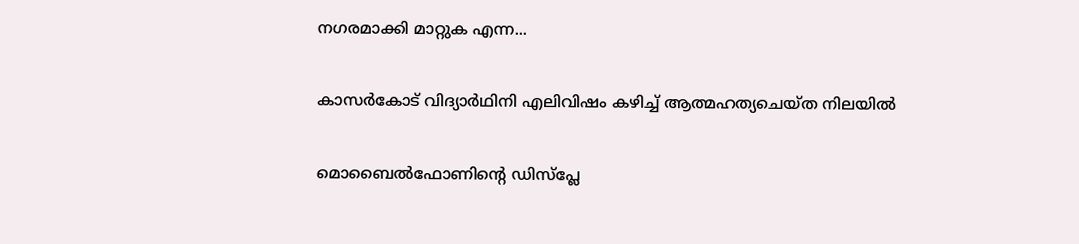നഗരമാക്കി മാറ്റുക എന്ന...

കാസർകോട് വിദ്യാർഥിനി എലിവിഷം കഴിച്ച്‌ ആത്മഹത്യചെയ്ത നിലയില്‍

മൊബൈല്‍ഫോണിന്റെ ഡിസ്‌പ്ലേ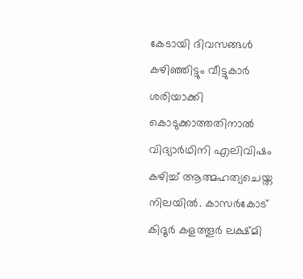കേടായി ദിവസങ്ങള്‍ കഴിഞ്ഞിട്ടും വീട്ടുകാർ ശരിയാക്കി കൊടുക്കാത്തതിനാല്‍ വിദ്യാർഥിനി എലിവിഷം കഴിച്ച്‌ ആത്മഹത്യചെയ്ത നിലയില്‍. കാസർകോട് കിദൂർ കളത്തൂർ ലക്ഷ്മി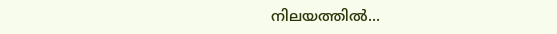നിലയത്തില്‍...